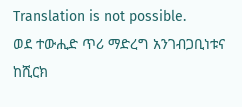Translation is not possible.
ወደ ተውሒድ ጥሪ ማድረግ አንገብጋቢነቱና ከሺርክ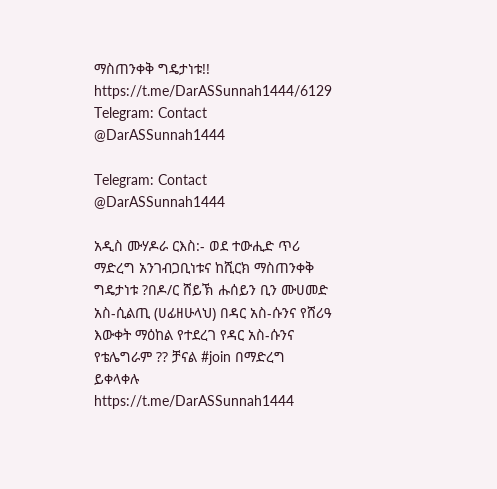ማስጠንቀቅ ግዴታነቱ!!
https://t.me/DarASSunnah1444/6129
Telegram: Contact @DarASSunnah1444

Telegram: Contact @DarASSunnah1444

አዲስ ሙሃዶራ ርእስ:- ወደ ተውሒድ ጥሪ ማድረግ አንገብጋቢነቱና ከሺርክ ማስጠንቀቅ ግዴታነቱ ?በዶ/ር ሸይኽ ሑሰይን ቢን ሙሀመድ አስ-ሲልጢ (ሀፊዘሁላህ) በዳር አስ-ሱንና የሸሪዓ እውቀት ማዕከል የተደረገ የዳር አስ-ሱንና የቴሌግራም ?? ቻናል #join በማድረግ ይቀላቀሉ https://t.me/DarASSunnah1444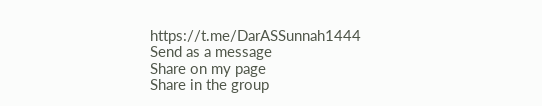https://t.me/DarASSunnah1444
Send as a message
Share on my page
Share in the group